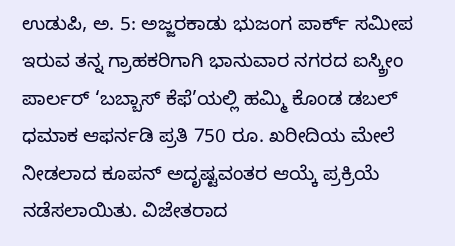ಉಡುಪಿ, ಅ. 5: ಅಜ್ಜರಕಾಡು ಭುಜಂಗ ಪಾರ್ಕ್ ಸಮೀಪ ಇರುವ ತನ್ನ ಗ್ರಾಹಕರಿಗಾಗಿ ಭಾನುವಾರ ನಗರದ ಐಸ್ಕ್ರೀಂ ಪಾರ್ಲರ್ ‘ಬಬ್ಬಾಸ್ ಕೆಫೆ’ಯಲ್ಲಿ ಹಮ್ಮಿ ಕೊಂಡ ಡಬಲ್ ಧಮಾಕ ಆಫರ್ನಡಿ ಪ್ರತಿ 750 ರೂ. ಖರೀದಿಯ ಮೇಲೆ ನೀಡಲಾದ ಕೂಪನ್ ಅದೃಷ್ಟವಂತರ ಆಯ್ಕೆ ಪ್ರಕ್ರಿಯೆ ನಡೆಸಲಾಯಿತು. ವಿಜೇತರಾದ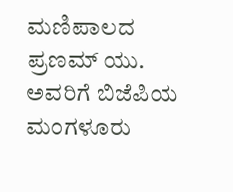ಮಣಿಪಾಲದ ಪ್ರಣಮ್ ಯು. ಅವರಿಗೆ ಬಿಜೆಪಿಯ ಮಂಗಳೂರು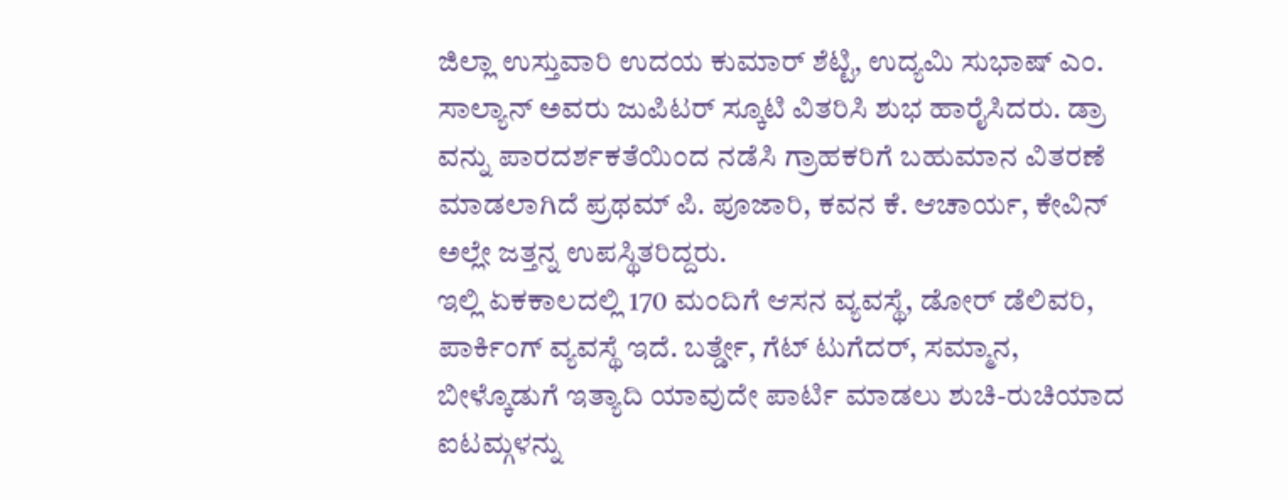ಜಿಲ್ಲಾ ಉಸ್ತುವಾರಿ ಉದಯ ಕುಮಾರ್ ಶೆಟ್ಟಿ, ಉದ್ಯಮಿ ಸುಭಾಷ್ ಎಂ. ಸಾಲ್ಯಾನ್ ಅವರು ಜುಪಿಟರ್ ಸ್ಕೂಟಿ ವಿತರಿಸಿ ಶುಭ ಹಾರೈಸಿದರು. ಡ್ರಾ ವನ್ನು ಪಾರದರ್ಶಕತೆಯಿಂದ ನಡೆಸಿ ಗ್ರಾಹಕರಿಗೆ ಬಹುಮಾನ ವಿತರಣೆ ಮಾಡಲಾಗಿದೆ ಪ್ರಥಮ್ ಪಿ. ಪೂಜಾರಿ, ಕವನ ಕೆ. ಆಚಾರ್ಯ, ಕೇವಿನ್ ಅಲ್ಲೇ ಜತ್ತನ್ನ ಉಪಸ್ಥಿತರಿದ್ದರು.
ಇಲ್ಲಿ ಏಕಕಾಲದಲ್ಲಿ 170 ಮಂದಿಗೆ ಆಸನ ವ್ಯವಸ್ಥೆ, ಡೋರ್ ಡೆಲಿವರಿ, ಪಾರ್ಕಿಂಗ್ ವ್ಯವಸ್ಥೆ ಇದೆ. ಬರ್ತ್ಡೇ, ಗೆಟ್ ಟುಗೆದರ್, ಸಮ್ಮಾನ, ಬೀಳ್ಕೊಡುಗೆ ಇತ್ಯಾದಿ ಯಾವುದೇ ಪಾರ್ಟಿ ಮಾಡಲು ಶುಚಿ-ರುಚಿಯಾದ ಐಟಮ್ಗಳನ್ನು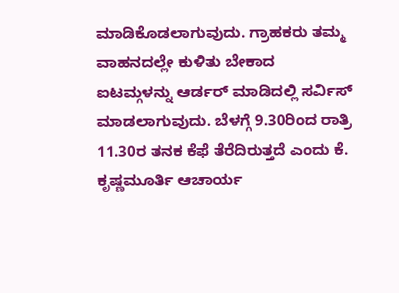ಮಾಡಿಕೊಡಲಾಗುವುದು. ಗ್ರಾಹಕರು ತಮ್ಮ ವಾಹನದಲ್ಲೇ ಕುಳಿತು ಬೇಕಾದ ಐಟಮ್ಗಳನ್ನು ಆರ್ಡರ್ ಮಾಡಿದಲ್ಲಿ ಸರ್ವಿಸ್ ಮಾಡಲಾಗುವುದು. ಬೆಳಗ್ಗೆ 9.30ರಿಂದ ರಾತ್ರಿ 11.30ರ ತನಕ ಕೆಫೆ ತೆರೆದಿರುತ್ತದೆ ಎಂದು ಕೆ. ಕೃಷ್ಣಮೂರ್ತಿ ಆಚಾರ್ಯ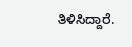ತಿಳಿಸಿದ್ದಾರೆ.